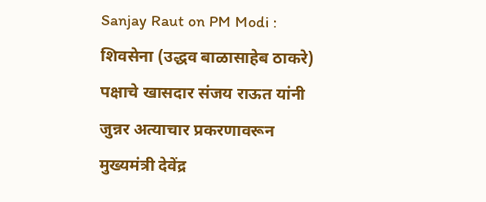Sanjay Raut on PM Modi : शिवसेना (उद्धव बाळासाहेब ठाकरे) पक्षाचे खासदार संजय राऊत यांनी जुन्नर अत्याचार प्रकरणावरून मुख्यमंत्री देवेंद्र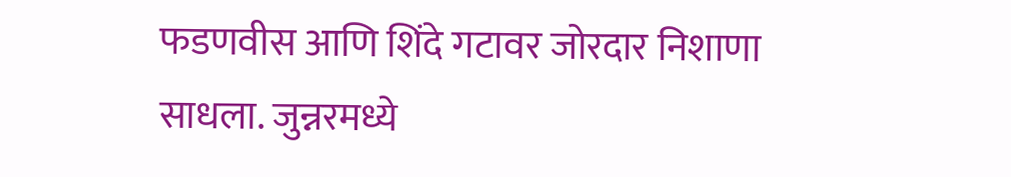फडणवीस आणि शिंदे गटावर जोरदार निशाणा साधला. जुन्नरमध्ये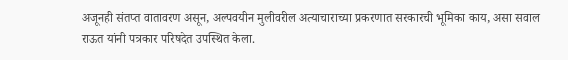अजूनही संतप्त वातावरण असून, अल्पवयीन मुलीवरील अत्याचाराच्या प्रकरणात सरकारची भूमिका काय, असा सवाल राऊत यांनी पत्रकार परिषदेत उपस्थित केला.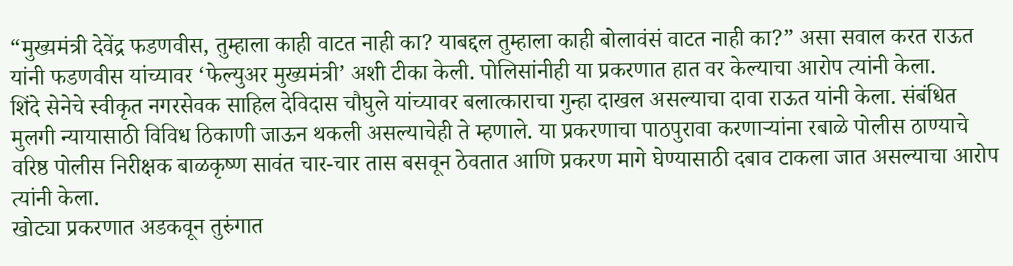“मुख्यमंत्री देवेंद्र फडणवीस, तुम्हाला काही वाटत नाही का? याबद्दल तुम्हाला काही बोलावंसं वाटत नाही का?” असा सवाल करत राऊत यांनी फडणवीस यांच्यावर ‘फेल्युअर मुख्यमंत्री’ अशी टीका केली. पोलिसांनीही या प्रकरणात हात वर केल्याचा आरोप त्यांनी केला.
शिंदे सेनेचे स्वीकृत नगरसेवक साहिल देविदास चौघुले यांच्यावर बलात्काराचा गुन्हा दाखल असल्याचा दावा राऊत यांनी केला. संबंधित मुलगी न्यायासाठी विविध ठिकाणी जाऊन थकली असल्याचेही ते म्हणाले. या प्रकरणाचा पाठपुरावा करणाऱ्यांना रबाळे पोलीस ठाण्याचे वरिष्ठ पोलीस निरीक्षक बाळकृष्ण सावंत चार-चार तास बसवून ठेवतात आणि प्रकरण मागे घेण्यासाठी दबाव टाकला जात असल्याचा आरोप त्यांनी केला.
खोट्या प्रकरणात अडकवून तुरुंगात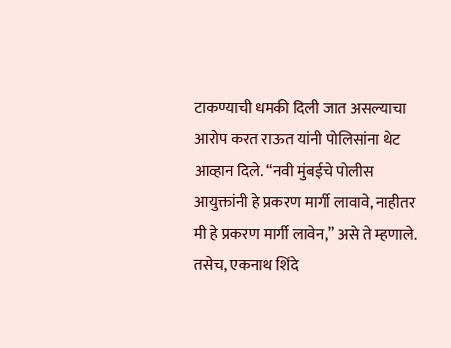टाकण्याची धमकी दिली जात असल्याचा आरोप करत राऊत यांनी पोलिसांना थेट आव्हान दिले. “नवी मुंबईचे पोलीस आयुक्तांनी हे प्रकरण मार्गी लावावे, नाहीतर मी हे प्रकरण मार्गी लावेन,” असे ते म्हणाले. तसेच, एकनाथ शिंदे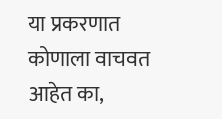या प्रकरणात कोणाला वाचवत आहेत का,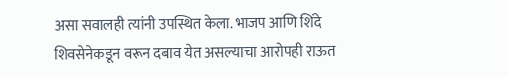असा सवालही त्यांनी उपस्थित केला. भाजप आणि शिंदे शिवसेनेकडून वरून दबाव येत असल्याचा आरोपही राऊत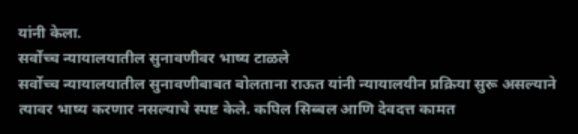यांनी केला.
सर्वोच्च न्यायालयातील सुनावणीवर भाष्य टाळले
सर्वोच्च न्यायालयातील सुनावणीबाबत बोलताना राऊत यांनी न्यायालयीन प्रक्रिया सुरू असल्याने त्यावर भाष्य करणार नसल्याचे स्पष्ट केले. कपिल सिब्बल आणि देवदत्त कामत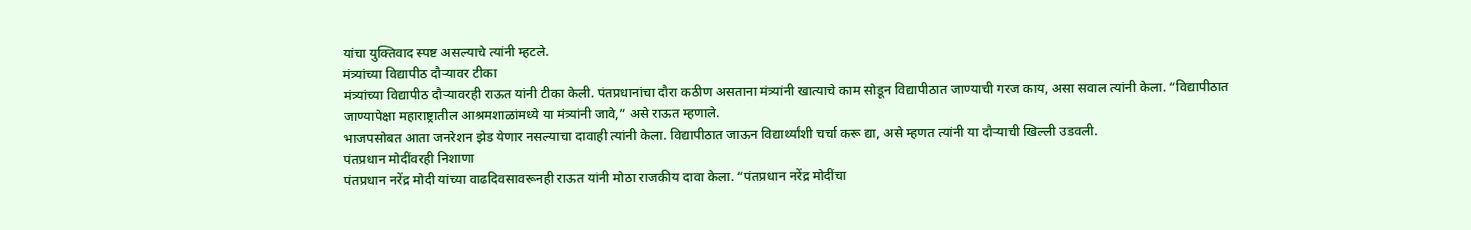यांचा युक्तिवाद स्पष्ट असल्याचे त्यांनी म्हटले.
मंत्र्यांच्या विद्यापीठ दौऱ्यावर टीका
मंत्र्यांच्या विद्यापीठ दौऱ्यावरही राऊत यांनी टीका केली. पंतप्रधानांचा दौरा कठीण असताना मंत्र्यांनी खात्याचे काम सोडून विद्यापीठात जाण्याची गरज काय, असा सवाल त्यांनी केला. “विद्यापीठात जाण्यापेक्षा महाराष्ट्रातील आश्रमशाळांमध्ये या मंत्र्यांनी जावे,” असे राऊत म्हणाले.
भाजपसोबत आता जनरेशन झेड येणार नसल्याचा दावाही त्यांनी केला. विद्यापीठात जाऊन विद्यार्थ्यांशी चर्चा करू द्या, असे म्हणत त्यांनी या दौऱ्याची खिल्ली उडवली.
पंतप्रधान मोदींवरही निशाणा
पंतप्रधान नरेंद्र मोदी यांच्या वाढदिवसावरूनही राऊत यांनी मोठा राजकीय दावा केला. “पंतप्रधान नरेंद्र मोदींचा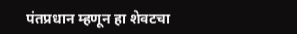पंतप्रधान म्हणून हा शेवटचा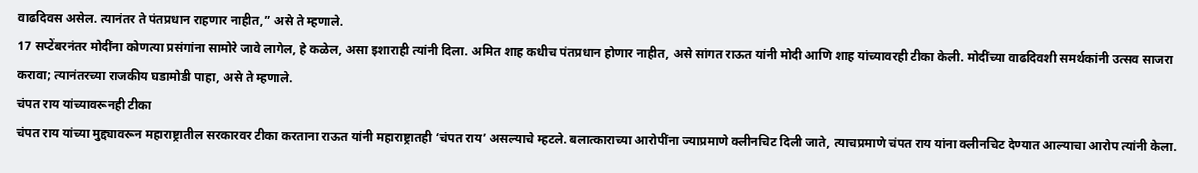वाढदिवस असेल. त्यानंतर ते पंतप्रधान राहणार नाहीत,” असे ते म्हणाले.
17 सप्टेंबरनंतर मोदींना कोणत्या प्रसंगांना सामोरे जावे लागेल, हे कळेल, असा इशाराही त्यांनी दिला. अमित शाह कधीच पंतप्रधान होणार नाहीत, असे सांगत राऊत यांनी मोदी आणि शाह यांच्यावरही टीका केली. मोदींच्या वाढदिवशी समर्थकांनी उत्सव साजरा करावा; त्यानंतरच्या राजकीय घडामोडी पाहा, असे ते म्हणाले.
चंपत राय यांच्यावरूनही टीका
चंपत राय यांच्या मुद्द्यावरून महाराष्ट्रातील सरकारवर टीका करताना राऊत यांनी महाराष्ट्रातही ‘चंपत राय’ असल्याचे म्हटले. बलात्काराच्या आरोपींना ज्याप्रमाणे क्लीनचिट दिली जाते, त्याचप्रमाणे चंपत राय यांना क्लीनचिट देण्यात आल्याचा आरोप त्यांनी केला.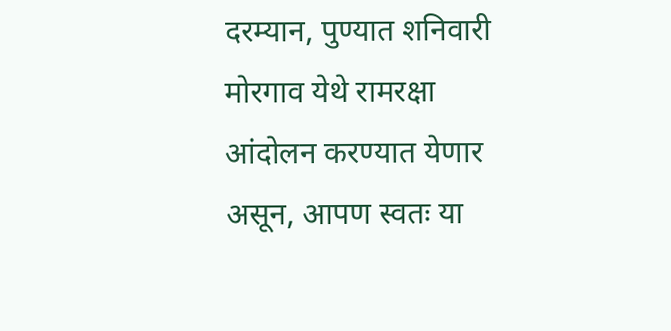दरम्यान, पुण्यात शनिवारी मोरगाव येथे रामरक्षा आंदोलन करण्यात येणार असून, आपण स्वतः या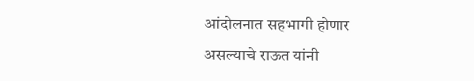आंदोलनात सहभागी होणार असल्याचे राऊत यांनी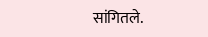सांगितले.